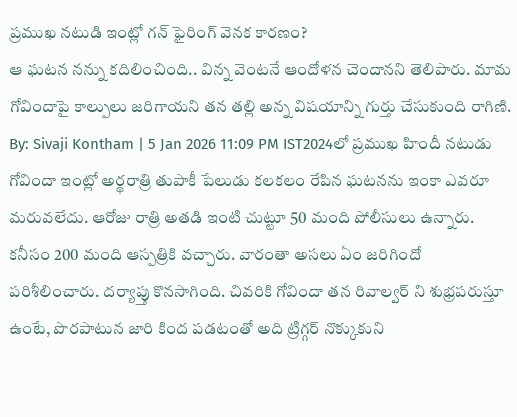ప్రముఖ నటుడి ఇంట్లో గన్ ఫైరింగ్ వెనక కారణం?
ఆ ఘటన నన్ను కదిలించింది.. విన్న వెంటనే ఆందోళన చెందానని తెలిపారు. మామ గోవిందాపై కాల్పులు జరిగాయని తన తల్లి అన్న విషయాన్ని గుర్తు చేసుకుంది రాగిణి.
By: Sivaji Kontham | 5 Jan 2026 11:09 PM IST2024లో ప్రముఖ హిందీ నటుడు గోవిందా ఇంట్లో అర్థరాత్రి తుపాకీ పేలుడు కలకలం రేపిన ఘటనను ఇంకా ఎవరూ మరువలేదు. ఆరోజు రాత్రి అతడి ఇంటి చుట్టూ 50 మంది పోలీసులు ఉన్నారు. కనీసం 200 మంది ఆస్పత్రికి వచ్చారు. వారంతా అసలు ఏం జరిగిందో పరిశీలించారు. దర్యాప్తు కొనసాగింది. చివరికి గోవిందా తన రివాల్వర్ ని శుభ్రపరుస్తూ ఉంటే, పొరపాటున జారి కింద పడటంతో అది ట్రిగ్గర్ నొక్కుకుని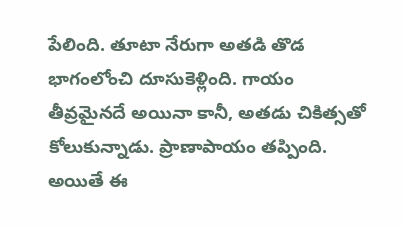పేలింది. తూటా నేరుగా అతడి తొడ భాగంలోంచి దూసుకెళ్లింది. గాయం తీవ్రమైనదే అయినా కానీ, అతడు చికిత్సతో కోలుకున్నాడు. ప్రాణాపాయం తప్పింది.
అయితే ఈ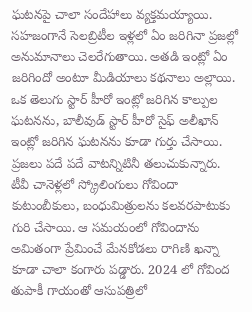ఘటనపై చాలా సందేహాలు వ్యక్తమయ్యాయి. సహజంగానే సెలబ్రిటీల ఇళ్లలో ఏం జరిగినా ప్రజల్లో అనుమానాలు చెలరేగుతాయి. అతడి ఇంట్లో ఏం జరిగిందో అంటూ మీడియాలు కథనాలు అల్లాయి. ఒక తెలుగు స్టార్ హీరో ఇంట్లో జరిగిన కాల్పుల ఘటనను, బాలీవుడ్ స్టార్ హీరో సైఫ్ అలీఖాన్ ఇంట్లో జరిగిన ఘటనను కూడా గుర్తు చేసాయి. ప్రజలు పదే పదే వాటన్నిటినీ తలుచుకున్నారు.
టీవీ చానెళ్లలో స్క్రోలింగులు గోవిందా కుటుంబీకులు, బంధుమిత్రులను కలవరపాటుకు గురి చేసాయి. ఆ సమయంలో గోవిందాను అమితంగా ప్రేమించే మేనకోడలు రాగిణి ఖన్నా కూడా చాలా కంగారు పడ్డారు. 2024 లో గోవింద తుపాకీ గాయంతో ఆసుపత్రిలో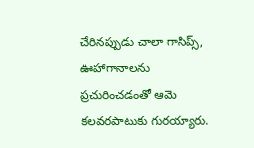చేరినప్పుడు చాలా గాసిప్స్, ఊహాగానాలను ప్రచురించడంతో ఆమె కలవరపాటుకు గురయ్యారు.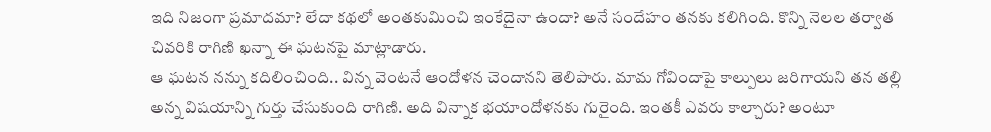ఇది నిజంగా ప్రమాదమా? లేదా కథలో అంతకుమించి ఇంకేదైనా ఉందా? అనే సందేహం తనకు కలిగింది. కొన్ని నెలల తర్వాత చివరికి రాగిణి ఖన్నా ఈ ఘటనపై మాట్లాడారు.
ఆ ఘటన నన్ను కదిలించింది.. విన్న వెంటనే ఆందోళన చెందానని తెలిపారు. మామ గోవిందాపై కాల్పులు జరిగాయని తన తల్లి అన్న విషయాన్ని గుర్తు చేసుకుంది రాగిణి. అది విన్నాక భయాందోళనకు గురైంది. ఇంతకీ ఎవరు కాల్చారు? అంటూ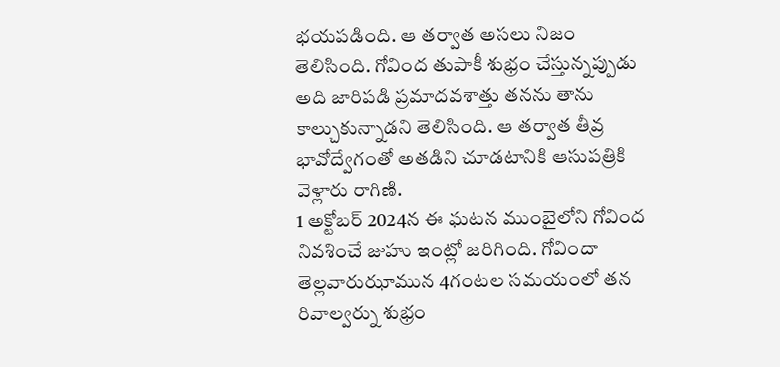భయపడింది. ఆ తర్వాత అసలు నిజం తెలిసింది. గోవింద తుపాకీ శుభ్రం చేస్తున్నప్పుడు అది జారిపడి ప్రమాదవశాత్తు తనను తాను కాల్చుకున్నాడని తెలిసింది. ఆ తర్వాత తీవ్ర భావోద్వేగంతో అతడిని చూడటానికి ఆసుపత్రికి వెళ్లారు రాగిణి.
1 అక్టోబర్ 2024న ఈ ఘటన ముంబైలోని గోవింద నివశించే జుహు ఇంట్లో జరిగింది. గోవిందా తెల్లవారుఝామున 4గంటల సమయంలో తన రివాల్వర్ను శుభ్రం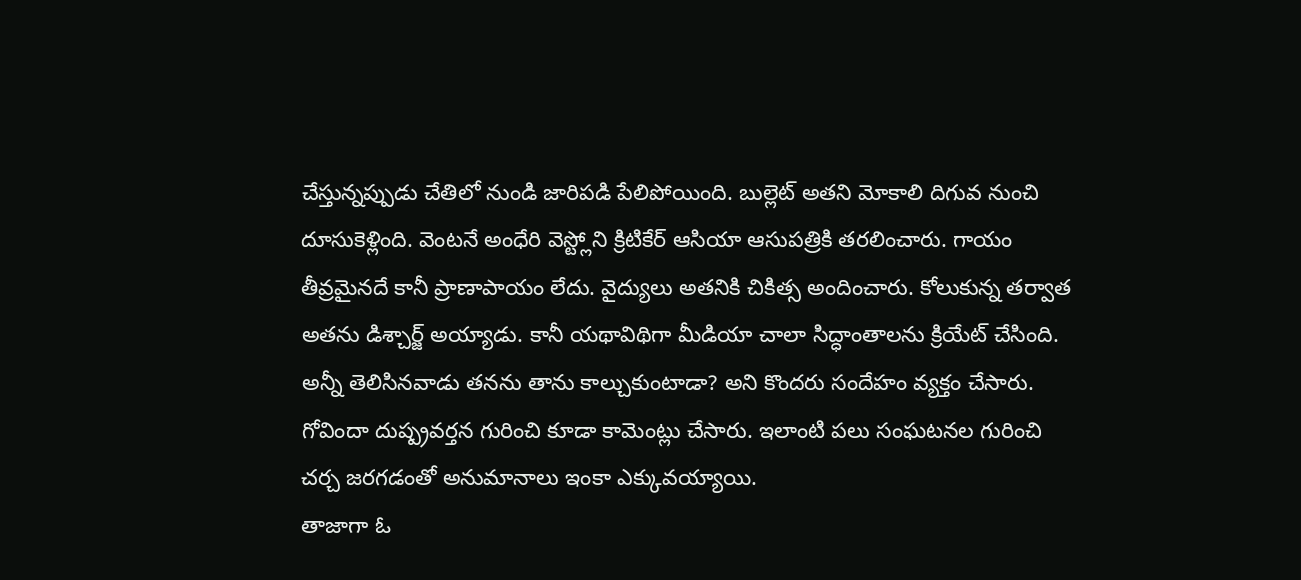చేస్తున్నప్పుడు చేతిలో నుండి జారిపడి పేలిపోయింది. బుల్లెట్ అతని మోకాలి దిగువ నుంచి దూసుకెళ్లింది. వెంటనే అంధేరి వెస్ట్లోని క్రిటికేర్ ఆసియా ఆసుపత్రికి తరలించారు. గాయం తీవ్రమైనదే కానీ ప్రాణాపాయం లేదు. వైద్యులు అతనికి చికిత్స అందించారు. కోలుకున్న తర్వాత అతను డిశ్చార్జ్ అయ్యాడు. కానీ యథావిథిగా మీడియా చాలా సిద్ధాంతాలను క్రియేట్ చేసింది. అన్నీ తెలిసినవాడు తనను తాను కాల్చుకుంటాడా? అని కొందరు సందేహం వ్యక్తం చేసారు. గోవిందా దుష్ప్రవర్తన గురించి కూడా కామెంట్లు చేసారు. ఇలాంటి పలు సంఘటనల గురించి చర్చ జరగడంతో అనుమానాలు ఇంకా ఎక్కువయ్యాయి.
తాజాగా ఓ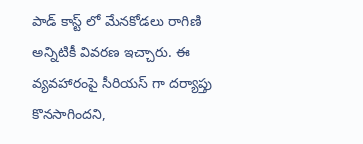పాడ్ కాస్ట్ లో మేనకోడలు రాగిణి అన్నిటికీ వివరణ ఇచ్చారు. ఈ వ్యవహారంపై సీరియస్ గా దర్యాప్తు కొనసాగిందని,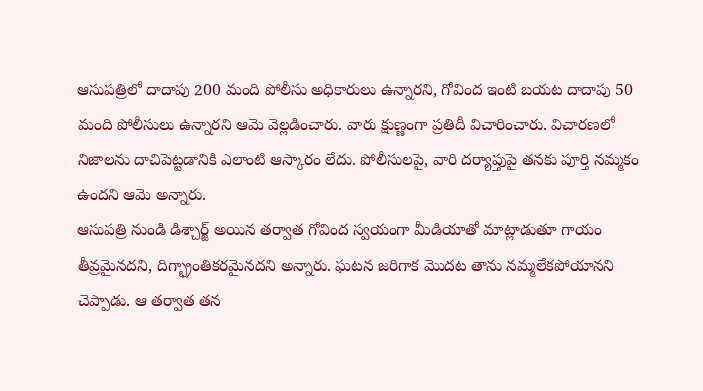ఆసుపత్రిలో దాదాపు 200 మంది పోలీసు అధికారులు ఉన్నారని, గోవింద ఇంటి బయట దాదాపు 50 మంది పోలీసులు ఉన్నారని ఆమె వెల్లడించారు. వారు క్షుణ్ణంగా ప్రతిదీ విచారించారు. విచారణలో నిజాలను దాచిపెట్టడానికి ఎలాంటి ఆస్కారం లేదు. పోలీసులపై, వారి దర్యాప్తుపై తనకు పూర్తి నమ్మకం ఉందని ఆమె అన్నారు.
ఆసుపత్రి నుండి డిశ్చార్జ్ అయిన తర్వాత గోవింద స్వయంగా మీడియాతో మాట్లాడుతూ గాయం తీవ్రమైనదని, దిగ్భ్రాంతికరమైనదని అన్నారు. ఘటన జరిగాక మొదట తాను నమ్మలేకపోయానని చెప్పాడు. ఆ తర్వాత తన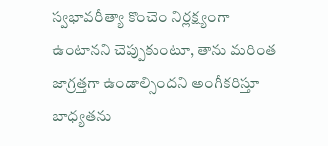స్వభావరీత్యా కొంచెం నిర్లక్ష్యంగా ఉంటానని చెప్పుకుంటూ, తాను మరింత జాగ్రత్తగా ఉండాల్సిందని అంగీకరిస్తూ బాధ్యతను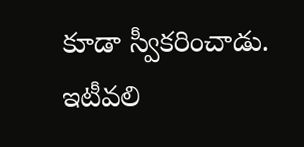కూడా స్వీకరించాడు. ఇటీవలి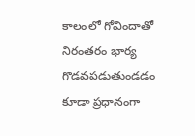కాలంలో గోవిందాతో నిరంతరం భార్య గొడవపడుతుండడం కూడా ప్రధానంగా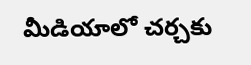మీడియాలో చర్చకు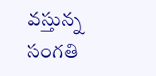వస్తున్న సంగతి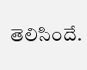తెలిసిందే.